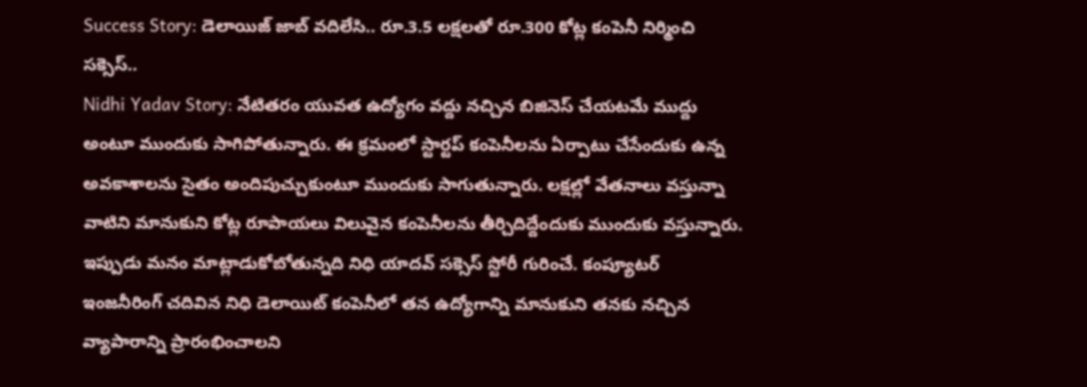Success Story: డెలాయిజ్ జాబ్ వదిలేసి.. రూ.3.5 లక్షలతో రూ.300 కోట్ల కంపెనీ నిర్మించి సక్సెస్..
Nidhi Yadav Story: నేటితరం యువత ఉద్యోగం వద్దు నచ్చిన బిజినెస్ చేయటమే ముద్దు అంటూ ముందుకు సాగిపోతున్నారు. ఈ క్రమంలో స్టార్టప్ కంపెనీలను ఏర్పాటు చేసేందుకు ఉన్న అవకాశాలను సైతం అందిపుచ్చుకుంటూ ముందుకు సాగుతున్నారు. లక్షల్లో వేతనాలు వస్తున్నా వాటిని మానుకుని కోట్ల రూపాయలు విలువైన కంపెనీలను తీర్చిదిద్దేందుకు ముందుకు వస్తున్నారు.
ఇప్పుడు మనం మాట్లాడుకోబోతున్నది నిధి యాదవ్ సక్సెస్ స్టోరీ గురించే. కంప్యూటర్ ఇంజనీరింగ్ చదివిన నిధి డెలాయిట్ కంపెనీలో తన ఉద్యోగాన్ని మానుకుని తనకు నచ్చిన వ్యాపారాన్ని ప్రారంభించాలని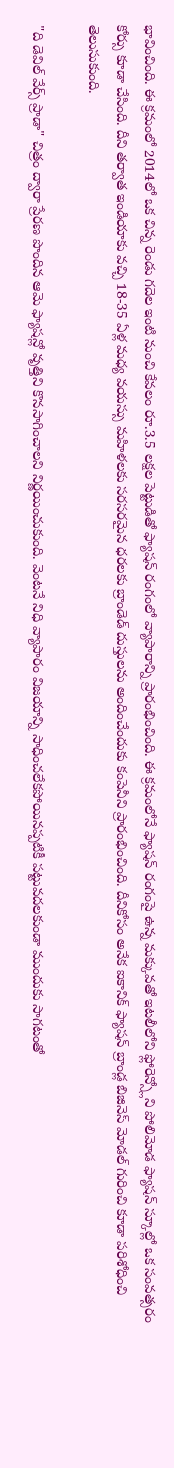భావించింది. ఈ క్రమంలో 2014లో ఒక చిన్న రెండు గదెల ఇంటి నుంచి కేవలం రూ.3.5 లక్షల పెట్టుడితో ఫ్యాషన్ రంగంలో వ్యాపారాన్ని ప్రారంభించింది. ఈ క్రమంలోనే ఫ్యాషన్ రంగంపై ఉన్న మక్కువతో ఇటలీలోని ఫ్లోరెన్స్లోని పోలిమోడ ఫ్యాషన్ స్కూల్లో ఒక సంవత్సరం కోర్సు కూడా చేసింది. దీని తర్వాత ఇండియాకు వచ్చి 18-35 ఏళ్ల మధ్య వయస్సు మహిళలకు సరసరమైన ధరలకు బ్రాండెడ్ దుస్తులను అందించేందుకు కంపెనీని ప్రారంభించింది. దీనికోసం అనేక ఐకానిక్ ఫ్యాషన్ బ్రాండ్ల బిజినెస్ మోడల్ గురించి కూడా పరిశోధించి తెలుసుకుంది.

"ది డెవిల్ వేర్స్ ప్రాడా" చిత్రం ద్వారా ప్రేరణ పొందిన ఆమె ఫ్యాషన్లో వృత్తిని కొనసాగించాలని నిర్ణయించుకుంది. వెంటనే నిధి వ్యాపారం విజయాన్ని సాధించలేకపోయినప్పటికీ పట్టువదలకుండా ముందుకు సాగటంతో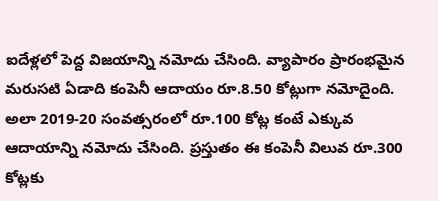ఐదేళ్లలో పెద్ద విజయాన్ని నమోదు చేసింది. వ్యాపారం ప్రారంభమైన మరుసటి ఏడాది కంపెనీ ఆదాయం రూ.8.50 కోట్లుగా నమోదైంది. అలా 2019-20 సంవత్సరంలో రూ.100 కోట్ల కంటే ఎక్కువ ఆదాయాన్ని నమోదు చేసింది. ప్రస్తుతం ఈ కంపెనీ విలువ రూ.300 కోట్లకు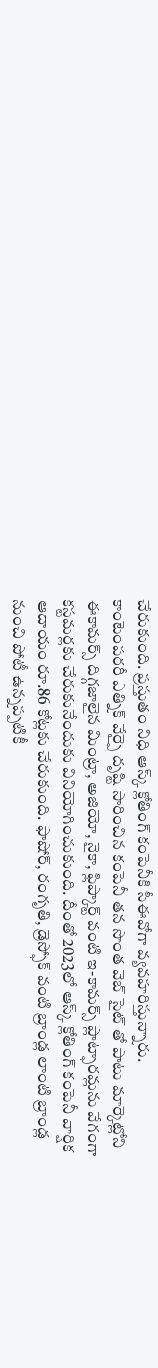చేరుకుంది. ప్రస్తుతం నిధి ఆస్క్ క్లోతింగ్ కంపెనీకి సీఈవోగా వ్యవహరిస్తున్నారు.
కాంటెంపరరీ ఎత్నిక్ వేర్పై దృష్టి సారించిన కంపెనీ తన సొంత వెబ్ సైట్ తో పాటు మార్కెట్లోని ఈకామర్స్ దిగ్గజాలైన మింట్రా, అజియో, నైకా, ఫ్లిప్కార్ట్ వంటి ఇ-కామర్స్ ప్లాట్ఫారమ్లను వేగంగా కస్టమర్లకు చేరుకునేందుకు వినియోగించుకుంది. దీంతో 2023లో ఆస్క్ క్లోతింగ్ కంపెనీ వార్షిక ఆదాయం రూ.86 కోట్లకు చేరుకుంది. ఫాషోర్, రంగృతి, డ్రెస్ఫోక్ వంటి బ్రాండ్ల లాంటి బ్రాండ్ల నుంచి పోటీ ఉన్నప్పటికీ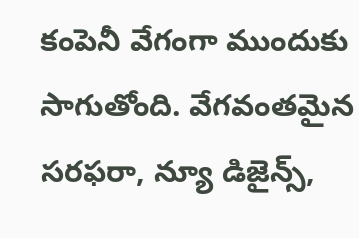కంపెనీ వేగంగా ముందుకు సాగుతోంది. వేగవంతమైన సరఫరా, న్యూ డిజైన్స్,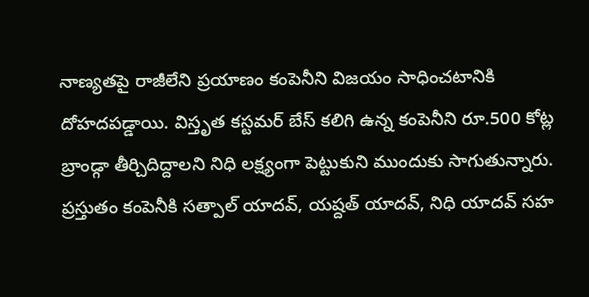నాణ్యతపై రాజీలేని ప్రయాణం కంపెనీని విజయం సాధించటానికి దోహదపడ్డాయి. విస్తృత కస్టమర్ బేస్ కలిగి ఉన్న కంపెనీని రూ.500 కోట్ల బ్రాండ్గా తీర్చిదిద్దాలని నిధి లక్ష్యంగా పెట్టుకుని ముందుకు సాగుతున్నారు. ప్రస్తుతం కంపెనీకి సత్పాల్ యాదవ్, యష్దత్ యాదవ్, నిధి యాదవ్ సహ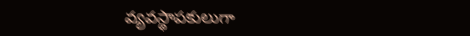వ్యవస్థాపకులుగా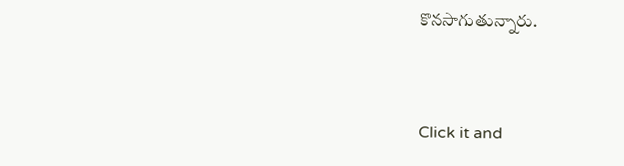కొనసాగుతున్నారు.


Click it and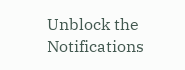Unblock the Notifications